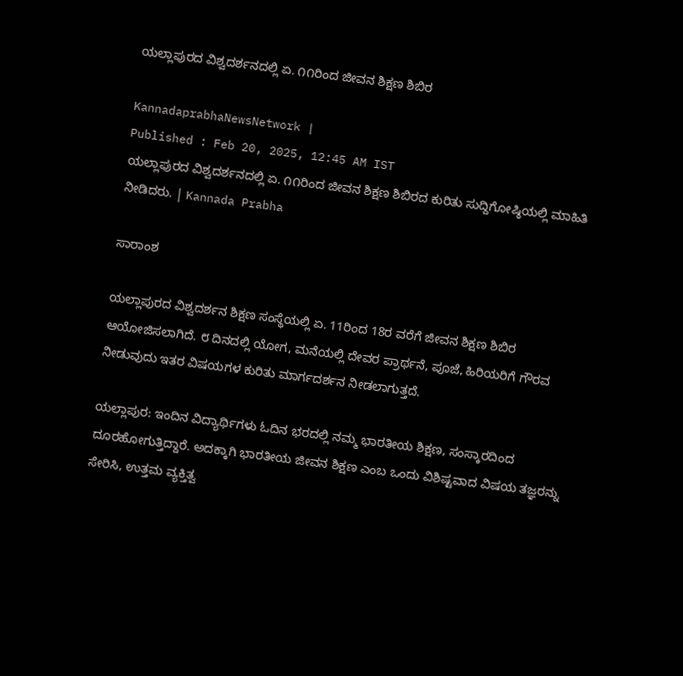ಯಲ್ಲಾಪುರದ ವಿಶ್ವದರ್ಶನದಲ್ಲಿ ಏ. ೧೧ರಿಂದ ಜೀವನ ಶಿಕ್ಷಣ ಶಿಬಿರ

KannadaprabhaNewsNetwork |
Published : Feb 20, 2025, 12:45 AM IST
ಯಲ್ಲಾಪುರದ ವಿಶ್ವದರ್ಶನದಲ್ಲಿ ಏ. ೧೧ರಿಂದ ಜೀವನ ಶಿಕ್ಷಣ ಶಿಬಿರದ ಕುರಿತು ಸುದ್ದಿಗೋಷ್ಠಿಯಲ್ಲಿ ಮಾಹಿತಿ ನೀಡಿದರು. | Kannada Prabha

ಸಾರಾಂಶ

ಯಲ್ಲಾಪುರದ ವಿಶ್ವದರ್ಶನ ಶಿಕ್ಷಣ ಸಂಸ್ಥೆಯಲ್ಲಿ ಏ. 11ರಿಂದ 18ರ ವರೆಗೆ ಜೀವನ ಶಿಕ್ಷಣ ಶಿಬಿರ ಆಯೋಜಿಸಲಾಗಿದೆ. ೮ ದಿನದಲ್ಲಿ ಯೋಗ, ಮನೆಯಲ್ಲಿ ದೇವರ ಪ್ರಾರ್ಥನೆ, ಪೂಜೆ, ಹಿರಿಯರಿಗೆ ಗೌರವ ನೀಡುವುದು ಇತರ ವಿಷಯಗಳ ಕುರಿತು ಮಾರ್ಗದರ್ಶನ ನೀಡಲಾಗುತ್ತದೆ.

ಯಲ್ಲಾಪುರ: ಇಂದಿನ ವಿದ್ಯಾರ್ಥಿಗಳು ಓದಿನ ಭರದಲ್ಲಿ ನಮ್ಮ ಭಾರತೀಯ ಶಿಕ್ಷಣ, ಸಂಸ್ಕಾರದಿಂದ ದೂರಹೋಗುತ್ತಿದ್ದಾರೆ. ಅದಕ್ಕಾಗಿ ಭಾರತೀಯ ಜೀವನ ಶಿಕ್ಷಣ ಎಂಬ ಒಂದು ವಿಶಿಷ್ಟವಾದ ವಿಷಯ ತಜ್ಞರನ್ನು ಸೇರಿಸಿ, ಉತ್ತಮ ವ್ಯಕ್ತಿತ್ವ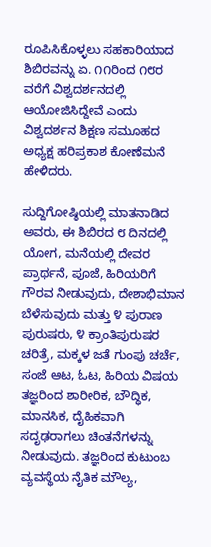ರೂಪಿಸಿಕೊಳ್ಳಲು ಸಹಕಾರಿಯಾದ ಶಿಬಿರವನ್ನು ಏ. ೧೧ರಿಂದ ೧೮ರ ವರೆಗೆ ವಿಶ್ವದರ್ಶನದಲ್ಲಿ ಆಯೋಜಿಸಿದ್ದೇವೆ ಎಂದು ವಿಶ್ವದರ್ಶನ ಶಿಕ್ಷಣ ಸಮೂಹದ ಅಧ್ಯಕ್ಷ ಹರಿಪ್ರಕಾಶ ಕೋಣೆಮನೆ ಹೇಳಿದರು.

ಸುದ್ದಿಗೋಷ್ಠಿಯಲ್ಲಿ ಮಾತನಾಡಿದ ಅವರು, ಈ ಶಿಬಿರದ ೮ ದಿನದಲ್ಲಿ ಯೋಗ, ಮನೆಯಲ್ಲಿ ದೇವರ ಪ್ರಾರ್ಥನೆ, ಪೂಜೆ, ಹಿರಿಯರಿಗೆ ಗೌರವ ನೀಡುವುದು, ದೇಶಾಭಿಮಾನ ಬೆಳೆಸುವುದು ಮತ್ತು ೪ ಪುರಾಣ ಪುರುಷರು, ೪ ಕ್ರಾಂತಿಪುರುಷರ ಚರಿತ್ರೆ, ಮಕ್ಕಳ ಜತೆ ಗುಂಪು ಚರ್ಚೆ, ಸಂಜೆ ಆಟ, ಓಟ, ಹಿರಿಯ ವಿಷಯ ತಜ್ಞರಿಂದ ಶಾರೀರಿಕ, ಬೌದ್ಧಿಕ, ಮಾನಸಿಕ, ದೈಹಿಕವಾಗಿ ಸದೃಢರಾಗಲು ಚಿಂತನೆಗಳನ್ನು ನೀಡುವುದು. ತಜ್ಞರಿಂದ ಕುಟುಂಬ ವ್ಯವಸ್ಥೆಯ ನೈತಿಕ ಮೌಲ್ಯ,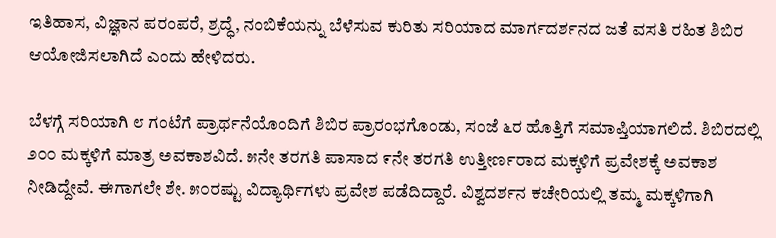ಇತಿಹಾಸ, ವಿಜ್ಞಾನ ಪರಂಪರೆ, ಶ್ರದ್ಧೆ, ನಂಬಿಕೆಯನ್ನು ಬೆಳೆಸುವ ಕುರಿತು ಸರಿಯಾದ ಮಾರ್ಗದರ್ಶನದ ಜತೆ ವಸತಿ ರಹಿತ ಶಿಬಿರ ಆಯೋಜಿಸಲಾಗಿದೆ ಎಂದು ಹೇಳಿದರು.

ಬೆಳಗ್ಗೆ ಸರಿಯಾಗಿ ೮ ಗಂಟೆಗೆ ಪ್ರಾರ್ಥನೆಯೊಂದಿಗೆ ಶಿಬಿರ ಪ್ರಾರಂಭಗೊಂಡು, ಸಂಜೆ ೬ರ ಹೊತ್ತಿಗೆ ಸಮಾಪ್ತಿಯಾಗಲಿದೆ. ಶಿಬಿರದಲ್ಲಿ ೨೦೦ ಮಕ್ಕಳಿಗೆ ಮಾತ್ರ ಅವಕಾಶವಿದೆ. ೫ನೇ ತರಗತಿ ಪಾಸಾದ ೯ನೇ ತರಗತಿ ಉತ್ತೀರ್ಣರಾದ ಮಕ್ಕಳಿಗೆ ಪ್ರವೇಶಕ್ಕೆ ಅವಕಾಶ ನೀಡಿದ್ದೇವೆ. ಈಗಾಗಲೇ ಶೇ. ೫೦ರಷ್ಟು ವಿದ್ಯಾರ್ಥಿಗಳು ಪ್ರವೇಶ ಪಡೆದಿದ್ದಾರೆ. ವಿಶ್ವದರ್ಶನ ಕಚೇರಿಯಲ್ಲಿ ತಮ್ಮ ಮಕ್ಕಳಿಗಾಗಿ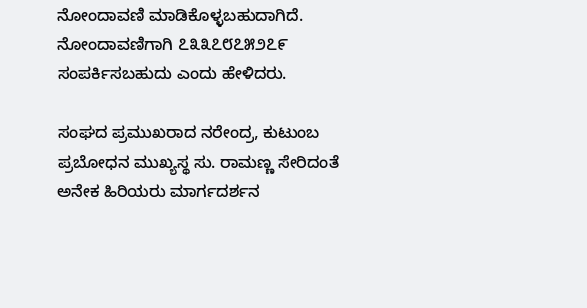ನೋಂದಾವಣಿ ಮಾಡಿಕೊಳ್ಳಬಹುದಾಗಿದೆ. ನೋಂದಾವಣಿಗಾಗಿ ೭೩೩೭೮೭೫೨೭೯ ಸಂಪರ್ಕಿಸಬಹುದು ಎಂದು ಹೇಳಿದರು.

ಸಂಘದ ಪ್ರಮುಖರಾದ ನರೇಂದ್ರ, ಕುಟುಂಬ ಪ್ರಬೋಧನ ಮುಖ್ಯಸ್ಥ ಸು. ರಾಮಣ್ಣ ಸೇರಿದಂತೆ ಅನೇಕ ಹಿರಿಯರು ಮಾರ್ಗದರ್ಶನ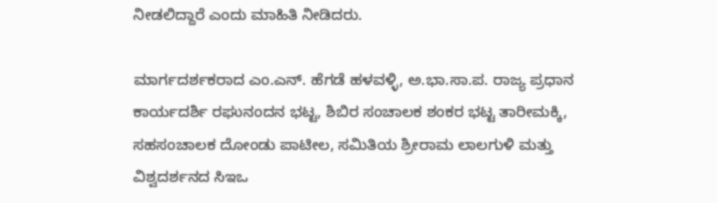ನೀಡಲಿದ್ದಾರೆ ಎಂದು ಮಾಹಿತಿ ನೀಡಿದರು.

ಮಾರ್ಗದರ್ಶಕರಾದ ಎಂ.ಎನ್. ಹೆಗಡೆ ಹಳವಳ್ಳಿ, ಅ.ಭಾ.ಸಾ.ಪ. ರಾಜ್ಯ ಪ್ರಧಾನ ಕಾರ್ಯದರ್ಶಿ ರಘುನಂದನ ಭಟ್ಟ, ಶಿಬಿರ ಸಂಚಾಲಕ ಶಂಕರ ಭಟ್ಟ ತಾರೀಮಕ್ಕಿ, ಸಹಸಂಚಾಲಕ ದೋಂಡು ಪಾಟೀಲ, ಸಮಿತಿಯ ಶ್ರೀರಾಮ ಲಾಲಗುಳಿ ಮತ್ತು ವಿಶ್ವದರ್ಶನದ ಸಿಇಒ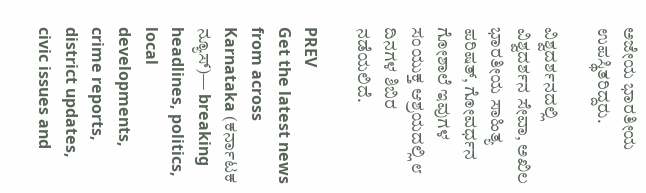ಅಜೇಯ ಭಾರತೀಯ ಉಪಸ್ಥಿತರಿದ್ದರು.

ವಿಶ್ವದರ್ಶನದಲ್ಲಿ ವಿಶ್ವದರ್ಶನ ಸೇವಾ, ಅಖಿಲ ಭಾರತೀಯ ಸಾಹಿತ್ಯ ಪರಿಷತ್, ಗೋವರ್ಧನ ಗೋಶಾಲೆ ಇವುಗಳ ಸಂಯುಕ್ತ ಆಶ್ರಯದಲ್ಲಿ ೮ ದಿನಗಳ ಶಿಬಿರ ನಡೆಯಲಿದೆ.

PREV
Get the latest news from across Karnataka (ಕರ್ನಾಟಕ ನ್ಯೂಸ್)— breaking headlines, politics, local developments, crime reports, district updates, civic issues and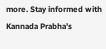more. Stay informed with Kannada Prabha’s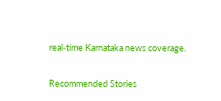real‑time Karnataka news coverage.

Recommended Stories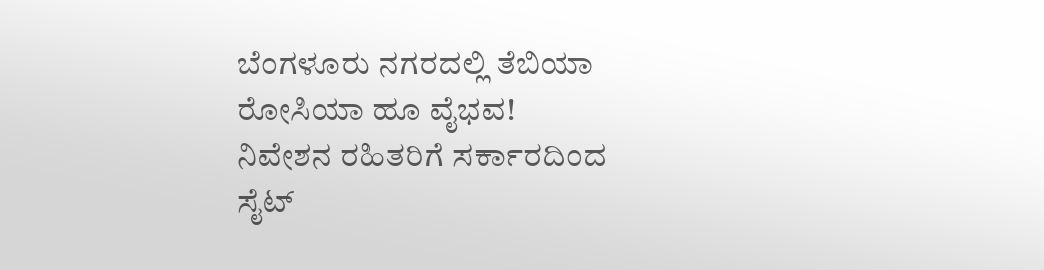ಬೆಂಗಳೂರು ನಗರದಲ್ಲಿ ತೆಬಿಯಾ ರೋಸಿಯಾ ಹೂ ವೈಭವ!
ನಿವೇಶನ ರಹಿತರಿಗೆ ಸರ್ಕಾರದಿಂದ ಸೈಟ್‌